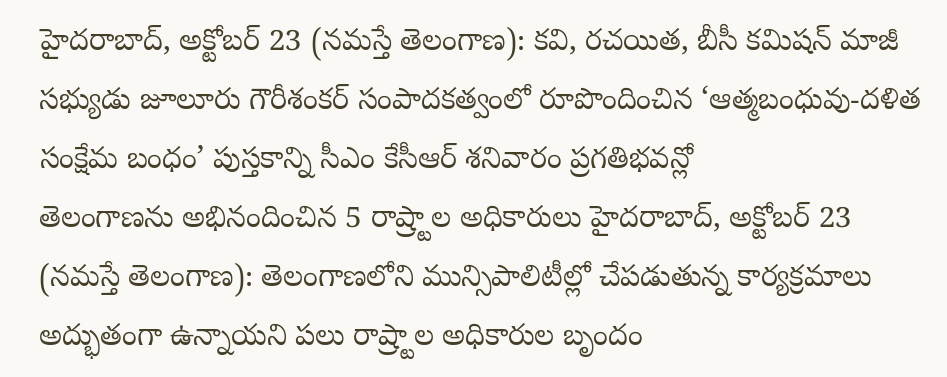హైదరాబాద్, అక్టోబర్ 23 (నమస్తే తెలంగాణ): కవి, రచయిత, బీసీ కమిషన్ మాజీ సభ్యుడు జూలూరు గౌరీశంకర్ సంపాదకత్వంలో రూపొందించిన ‘ఆత్మబంధువు-దళిత సంక్షేమ బంధం’ పుస్తకాన్ని సీఎం కేసీఆర్ శనివారం ప్రగతిభవన్లో
తెలంగాణను అభినందించిన 5 రాష్ర్టాల అధికారులు హైదరాబాద్, అక్టోబర్ 23 (నమస్తే తెలంగాణ): తెలంగాణలోని మున్సిపాలిటీల్లో చేపడుతున్న కార్యక్రమాలు అద్భుతంగా ఉన్నాయని పలు రాష్ర్టాల అధికారుల బృందం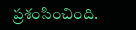ప్రశంసించింది.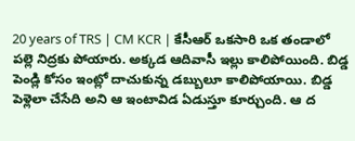20 years of TRS | CM KCR | కేసీఆర్ ఒకసారి ఒక తండాలో పల్లె నిద్రకు పోయారు. అక్కడ ఆదివాసీ ఇల్లు కాలిపోయింది. బిడ్డ పెండ్లి కోసం ఇంట్లో దాచుకున్న డబ్బులూ కాలిపోయాయి. బిడ్డ పెళ్లెలా చేసేది అని ఆ ఇంటావిడ ఏడుస్తూ కూర్చుంది. ఆ ద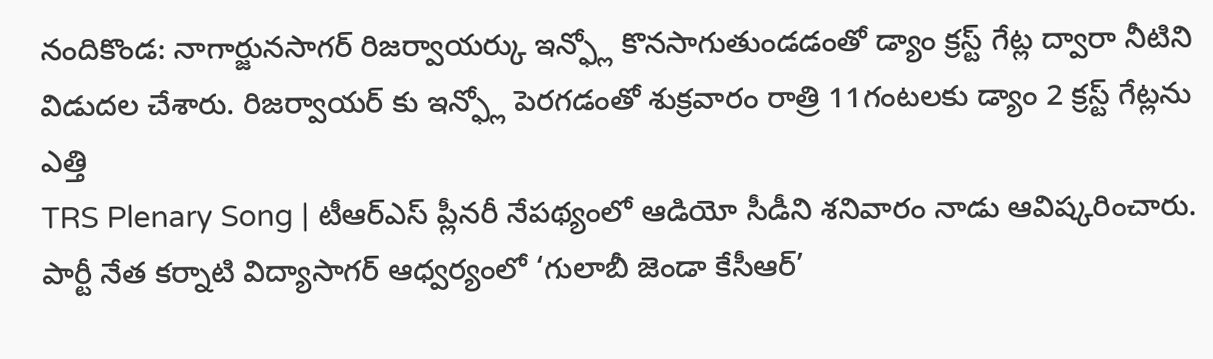నందికొండ: నాగార్జునసాగర్ రిజర్వాయర్కు ఇన్ఫ్లో కొనసాగుతుండడంతో డ్యాం క్రస్ట్ గేట్ల ద్వారా నీటిని విడుదల చేశారు. రిజర్వాయర్ కు ఇన్ఫ్లో పెరగడంతో శుక్రవారం రాత్రి 11గంటలకు డ్యాం 2 క్రస్ట్ గేట్లను ఎత్తి
TRS Plenary Song | టీఆర్ఎస్ ప్లీనరీ నేపథ్యంలో ఆడియో సీడీని శనివారం నాడు ఆవిష్కరించారు. పార్టీ నేత కర్నాటి విద్యాసాగర్ ఆధ్వర్యంలో ‘గులాబీ జెండా కేసీఆర్’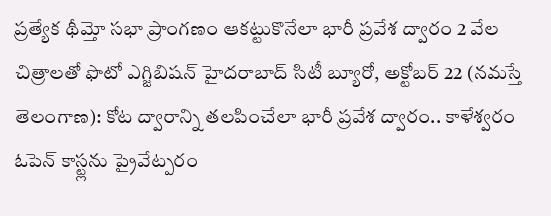ప్రత్యేక థీమ్తో సభా ప్రాంగణం ఆకట్టుకొనేలా భారీ ప్రవేశ ద్వారం 2 వేల చిత్రాలతో ఫొటో ఎగ్జిబిషన్ హైదరాబాద్ సిటీ బ్యూరో, అక్టోబర్ 22 (నమస్తే తెలంగాణ): కోట ద్వారాన్ని తలపించేలా భారీ ప్రవేశ ద్వారం.. కాళేశ్వరం
ఓపెన్ కాస్ట్లను ప్రైవేట్పరం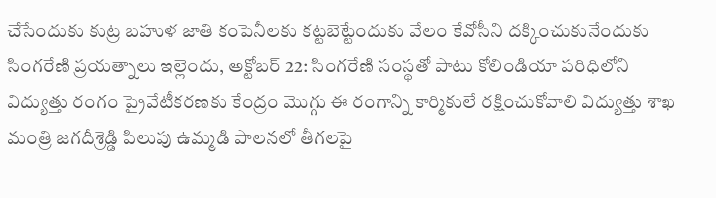చేసేందుకు కుట్ర బహుళ జాతి కంపెనీలకు కట్టబెట్టేందుకు వేలం కేవోసీని దక్కించుకునేందుకు సింగరేణి ప్రయత్నాలు ఇల్లెందు, అక్టోబర్ 22: సింగరేణి సంస్థతో పాటు కోలిండియా పరిధిలోని
విద్యుత్తు రంగం ప్రైవేటీకరణకు కేంద్రం మొగ్గు ఈ రంగాన్ని కార్మికులే రక్షించుకోవాలి విద్యుత్తు శాఖ మంత్రి జగదీశ్రెడ్డి పిలుపు ఉమ్మడి పాలనలో తీగలపై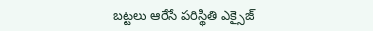బట్టలు ఆరేసే పరిస్థితి ఎక్సైజ్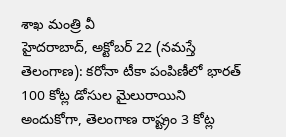శాఖ మంత్రి వీ
హైదరాబాద్, అక్టోబర్ 22 (నమస్తే తెలంగాణ): కరోనా టీకా పంపిణీలో భారత్ 100 కోట్ల డోసుల మైలురాయిని అందుకోగా, తెలంగాణ రాష్ట్రం 3 కోట్ల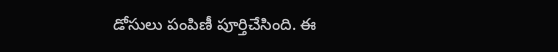డోసులు పంపిణీ పూర్తిచేసింది. ఈ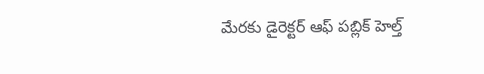మేరకు డైరెక్టర్ ఆఫ్ పబ్లిక్ హెల్త్